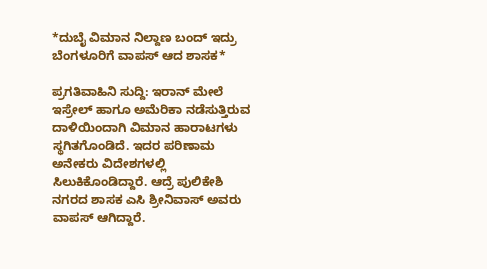*ದುಬೈ ವಿಮಾನ ನಿಲ್ದಾಣ ಬಂದ್ ಇದ್ರು ಬೆಂಗಳೂರಿಗೆ ವಾಪಸ್ ಆದ ಶಾಸಕ*

ಪ್ರಗತಿವಾಹಿನಿ ಸುದ್ದಿ: ಇರಾನ್ ಮೇಲೆ ಇಸ್ರೇಲ್ ಹಾಗೂ ಅಮೆರಿಕಾ ನಡೆಸುತ್ತಿರುವ ದಾಳಿಯಿಂದಾಗಿ ವಿಮಾನ ಹಾರಾಟಗಳು ಸ್ಥಗಿತಗೊಂಡಿದೆ. ಇದರ ಪರಿಣಾಮ ಅನೇಕರು ವಿದೇಶಗಳಲ್ಲಿ ಸಿಲುಕಿಕೊಂಡಿದ್ದಾರೆ. ಆದ್ರೆ ಪುಲಿಕೇಶಿ ನಗರದ ಶಾಸಕ ಎಸಿ ಶ್ರೀನಿವಾಸ್ ಅವರು ವಾಪಸ್ ಆಗಿದ್ದಾರೆ.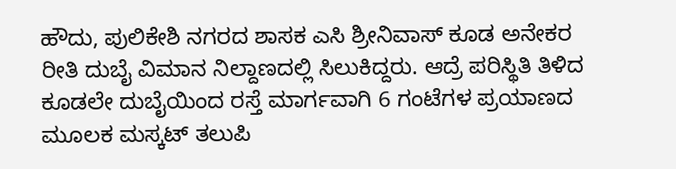ಹೌದು, ಪುಲಿಕೇಶಿ ನಗರದ ಶಾಸಕ ಎಸಿ ಶ್ರೀನಿವಾಸ್ ಕೂಡ ಅನೇಕರ ರೀತಿ ದುಬೈ ವಿಮಾನ ನಿಲ್ದಾಣದಲ್ಲಿ ಸಿಲುಕಿದ್ದರು. ಆದ್ರೆ ಪರಿಸ್ಥಿತಿ ತಿಳಿದ ಕೂಡಲೇ ದುಬೈಯಿಂದ ರಸ್ತೆ ಮಾರ್ಗವಾಗಿ 6 ಗಂಟೆಗಳ ಪ್ರಯಾಣದ ಮೂಲಕ ಮಸ್ಕಟ್ ತಲುಪಿ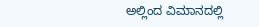ಅಲ್ಲಿಂದ ವಿಮಾನದಲ್ಲಿ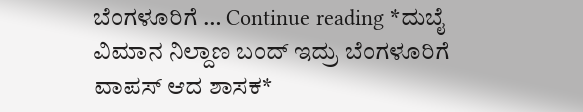ಬೆಂಗಳೂರಿಗೆ … Continue reading *ದುಬೈ ವಿಮಾನ ನಿಲ್ದಾಣ ಬಂದ್ ಇದ್ರು ಬೆಂಗಳೂರಿಗೆ ವಾಪಸ್ ಆದ ಶಾಸಕ*